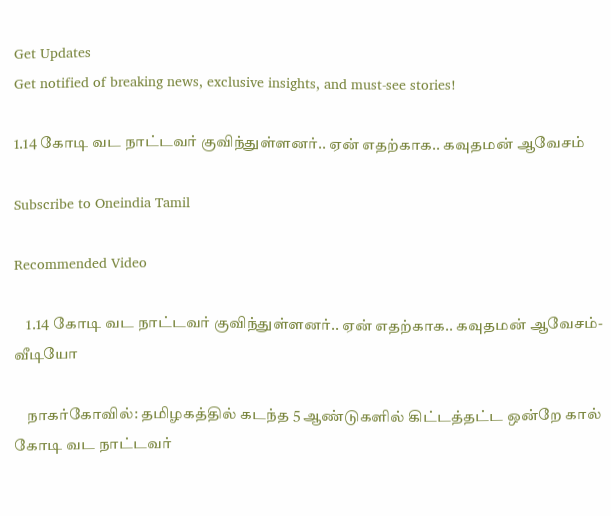Get Updates
Get notified of breaking news, exclusive insights, and must-see stories!

1.14 கோடி வட நாட்டவர் குவிந்துள்ளனர்.. ஏன் எதற்காக.. கவுதமன் ஆவேசம்

Subscribe to Oneindia Tamil

Recommended Video

    1.14 கோடி வட நாட்டவர் குவிந்துள்ளனர்.. ஏன் எதற்காக.. கவுதமன் ஆவேசம்-வீடியோ

    நாகர்கோவில்: தமிழகத்தில் கடந்த 5 ஆண்டுகளில் கிட்டத்தட்ட ஒன்றே கால் கோடி வட நாட்டவர்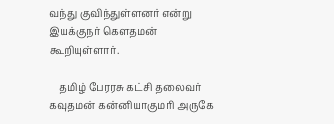வந்து குவிந்துள்ளனர் என்று இயக்குநர் கெளதமன் கூறியுள்ளார்.

    தமிழ் பேரரசு கட்சி தலைவர் கவுதமன் கன்னியாகுமரி அருகே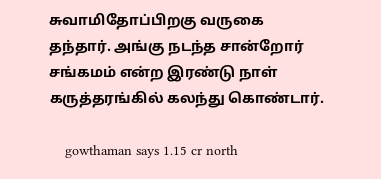சுவாமிதோப்பிறகு வருகை தந்தார். அங்கு நடந்த சான்றோர் சங்கமம் என்ற இரண்டு நாள் கருத்தரங்கில் கலந்து கொண்டார்.

    gowthaman says 1.15 cr north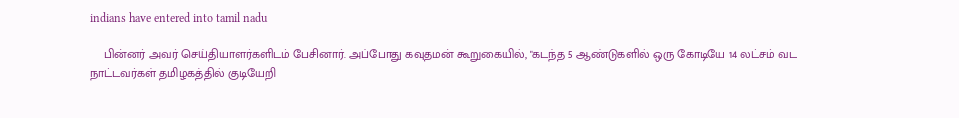indians have entered into tamil nadu

    பின்னர் அவர் செய்தியாளர்களிடம் பேசினார். அப்போது கவுதமன் கூறுகையில், "கடந்த 5 ஆண்டுகளில் ஒரு கோடியே 14 லட்சம் வட நாட்டவர்கள் தமிழகத்தில் குடியேறி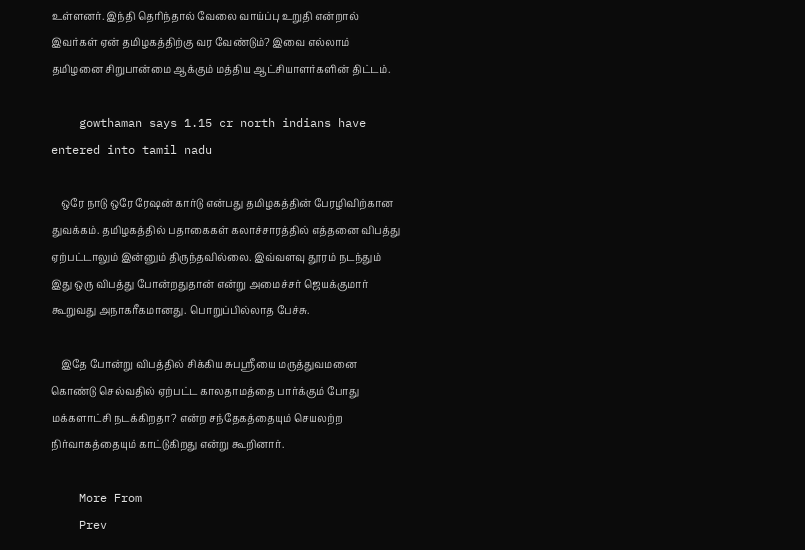உள்ளனர். இந்தி தெரிந்தால் வேலை வாய்ப்பு உறுதி என்றால் இவர்கள் ஏன் தமிழகத்திற்கு வர வேண்டும்? இவை எல்லாம் தமிழனை சிறுபான்மை ஆக்கும் மத்திய ஆட்சியாளர்களின் திட்டம்.

    gowthaman says 1.15 cr north indians have entered into tamil nadu

    ஒரே நாடு ஒரே ரேஷன் கார்டு என்பது தமிழகத்தின் பேரழிவிற்கான துவக்கம். தமிழகத்தில் பதாகைகள் கலாச்சாரத்தில் எத்தனை விபத்து ஏற்பட்டாலும் இன்னும் திருந்தவில்லை. இவ்வளவு தூரம் நடந்தும் இது ஒரு விபத்து போன்றதுதான் என்று அமைச்சர் ஜெயக்குமார் கூறுவது அநாகரீகமானது. பொறுப்பில்லாத பேச்சு.

    இதே போன்று விபத்தில் சிக்கிய சுபஸ்ரீயை மருத்துவமனை கொண்டு செல்வதில் ஏற்பட்ட காலதாமத்தை பார்க்கும் போது மக்களாட்சி நடக்கிறதா? என்ற சந்தேகத்தையும் செயலற்ற நிர்வாகத்தையும் காட்டுகிறது என்று கூறினார்.

    More From
    Prev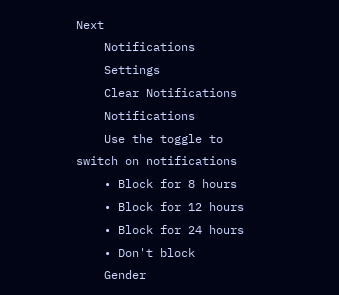Next
    Notifications
    Settings
    Clear Notifications
    Notifications
    Use the toggle to switch on notifications
    • Block for 8 hours
    • Block for 12 hours
    • Block for 24 hours
    • Don't block
    Gender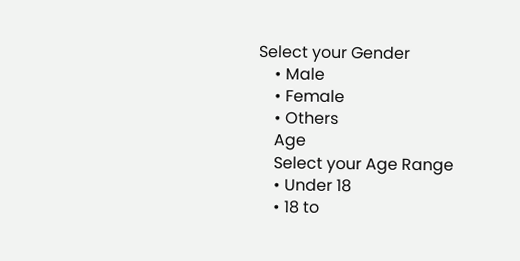Select your Gender
    • Male
    • Female
    • Others
    Age
    Select your Age Range
    • Under 18
    • 18 to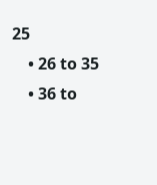25
    • 26 to 35
    • 36 to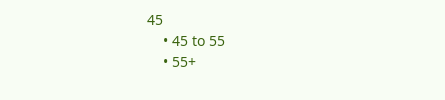45
    • 45 to 55
    • 55+